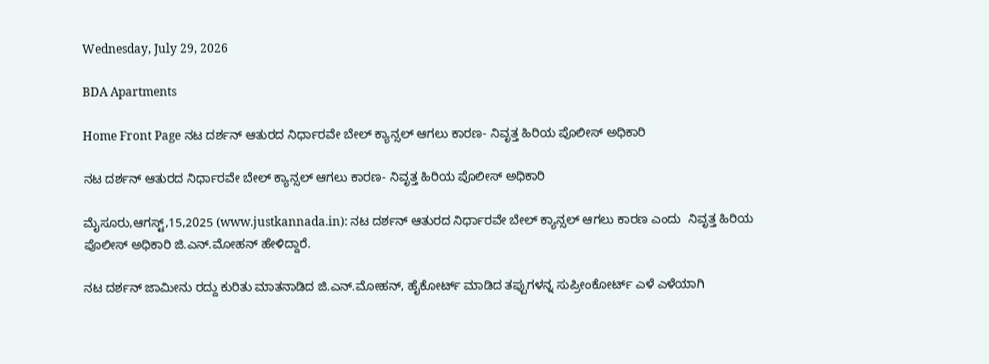Wednesday, July 29, 2026

BDA Apartments

Home Front Page ನಟ‌ ದರ್ಶನ್ ಆತುರದ ನಿರ್ಧಾರವೇ ಬೇಲ್ ಕ್ಯಾನ್ಸಲ್‌ ಆಗಲು ಕಾರಣ- ನಿವೃತ್ತ ಹಿರಿಯ ಪೊಲೀಸ್ ಅಧಿಕಾರಿ

ನಟ‌ ದರ್ಶನ್ ಆತುರದ ನಿರ್ಧಾರವೇ ಬೇಲ್ ಕ್ಯಾನ್ಸಲ್‌ ಆಗಲು ಕಾರಣ- ನಿವೃತ್ತ ಹಿರಿಯ ಪೊಲೀಸ್ ಅಧಿಕಾರಿ

ಮೈಸೂರು,ಆಗಸ್ಟ್,15,2025 (www.justkannada.in): ನಟ‌ ದರ್ಶನ್ ಆತುರದ ನಿರ್ಧಾರವೇ ಬೇಲ್ ಕ್ಯಾನ್ಸಲ್‌ ಆಗಲು ಕಾರಣ ಎಂದು  ನಿವೃತ್ತ ಹಿರಿಯ ಪೊಲೀಸ್ ಅಧಿಕಾರಿ ಜಿ.ಎನ್.ಮೋಹನ್ ಹೇಳಿದ್ದಾರೆ.

ನಟ ದರ್ಶನ್ ಜಾಮೀನು ರದ್ದು ಕುರಿತು ಮಾತನಾಡಿದ ಜಿ.ಎನ್.ಮೋಹನ್, ಹೈಕೋರ್ಟ್ ಮಾಡಿದ ತಪ್ಪುಗಳನ್ನ ಸುಪ್ರೀಂಕೋರ್ಟ್ ಎಳೆ ಎಳೆಯಾಗಿ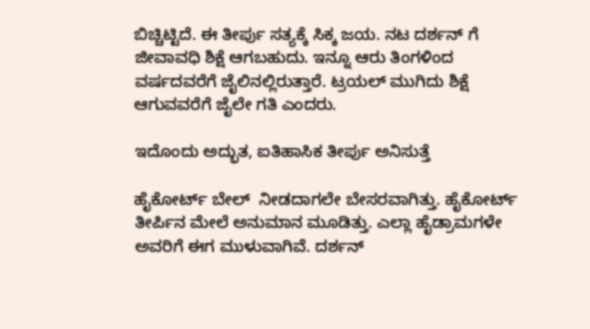ಬಿಚ್ಚಿಟ್ಟಿದೆ. ಈ ತೀರ್ಪು ಸತ್ಯಕ್ಕೆ ಸಿಕ್ಕ ಜಯ. ನಟ ದರ್ಶನ್ ಗೆ ಜೀವಾವಧಿ ಶಿಕ್ಷೆ ಆಗಬಹುದು. ಇನ್ನೂ ಆರು ತಿಂಗಳಿಂದ ವರ್ಷದವರೆಗೆ ಜೈಲಿನಲ್ಲಿರುತ್ತಾರೆ. ಟ್ರಯಲ್ ಮುಗಿದು ಶಿಕ್ಷೆ ಆಗುವವರೆಗೆ ಜೈಲೇ ಗತಿ ಎಂದರು.

ಇದೊಂದು‌ ಅದ್ಭುತ, ಐತಿಹಾಸಿಕ ತೀರ್ಪು ಅನಿಸುತ್ತೆ

ಹೈಕೋರ್ಟ್ ಬೇಲ್  ನೀಡದಾಗಲೇ ಬೇಸರವಾಗಿತ್ತು. ಹೈಕೋರ್ಟ್ ತೀರ್ಪಿನ ಮೇಲೆ ಅನುಮಾನ ಮೂಡಿತ್ತು. ಎಲ್ಲಾ ಹೈಡ್ರಾಮಗಳೇ ಅವರಿಗೆ ಈಗ ಮುಳುವಾಗಿವೆ. ದರ್ಶನ್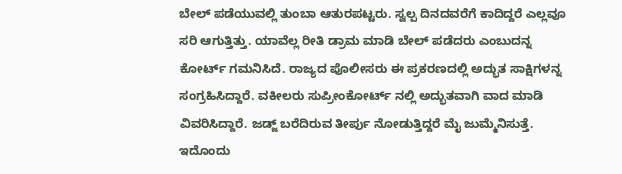ಬೇಲ್ ಪಡೆಯುವಲ್ಲಿ ತುಂಬಾ ಆತುರಪಟ್ಟರು. ಸ್ವಲ್ಪ ದಿನದವರೆಗೆ ಕಾದಿದ್ದರೆ ಎಲ್ಲವೂ ಸರಿ ಆಗುತ್ತಿತ್ತು. ಯಾವೆಲ್ಲ ರೀತಿ ಡ್ರಾಮ ಮಾಡಿ ಬೇಲ್ ಪಡೆದರು ಎಂಬುದನ್ನ ಕೋರ್ಟ್ ಗಮನಿಸಿದೆ. ರಾಜ್ಯದ ಪೊಲೀಸರು ಈ ಪ್ರಕರಣದಲ್ಲಿ ಅದ್ಭುತ ಸಾಕ್ಷಿಗಳನ್ನ ಸಂಗ್ರಹಿಸಿದ್ದಾರೆ. ವಕೀಲರು ಸುಪ್ರೀಂಕೋರ್ಟ್ ನಲ್ಲಿ ಅದ್ಭುತವಾಗಿ ವಾದ ಮಾಡಿ ವಿವರಿಸಿದ್ದಾರೆ. ಜಡ್ಜ್ ಬರೆದಿರುವ ತೀರ್ಪು ನೋಡುತ್ತಿದ್ದರೆ ಮೈ ಜುಮ್ಮೆನಿಸುತ್ತೆ. ಇದೊಂದು‌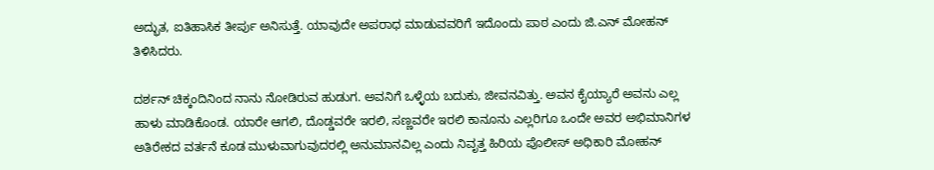ಅದ್ಭುತ, ಐತಿಹಾಸಿಕ ತೀರ್ಪು ಅನಿಸುತ್ತೆ. ಯಾವುದೇ ಅಪರಾಧ ಮಾಡುವವರಿಗೆ ಇದೊಂದು ಪಾಠ ಎಂದು ಜಿ.ಎನ್ ಮೋಹನ್ ತಿಳಿಸಿದರು.

ದರ್ಶನ್ ಚಿಕ್ಕಂದಿನಿಂದ ನಾನು ನೋಡಿರುವ ಹುಡುಗ. ಅವನಿಗೆ ಒಳ್ಳೆಯ ಬದುಕು, ಜೀವನವಿತ್ತು. ಅವನ ಕೈಯ್ಯಾರೆ ಅವನು ಎಲ್ಲ ಹಾಳು ಮಾಡಿಕೊಂಡ. ಯಾರೇ ಆಗಲಿ, ದೊಡ್ಡವರೇ ಇರಲಿ, ಸಣ್ಣವರೇ ಇರಲಿ ಕಾನೂನು ಎಲ್ಲರಿಗೂ ಒಂದೇ ಅವರ ಅಭಿಮಾನಿಗಳ ಅತಿರೇಕದ ವರ್ತನೆ ಕೂಡ ಮುಳುವಾಗುವುದರಲ್ಲಿ ಅನುಮಾನವಿಲ್ಲ ಎಂದು ನಿವೃತ್ತ ಹಿರಿಯ ಪೊಲೀಸ್ ಅಧಿಕಾರಿ ಮೋಹನ್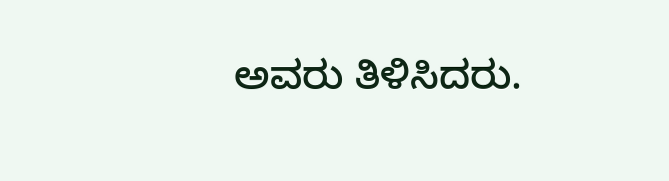ಅವರು ತಿಳಿಸಿದರು.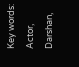Key words: Actor, Darshan,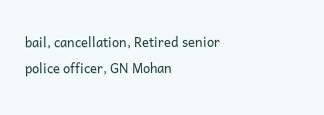bail, cancellation, Retired senior police officer, GN Mohan